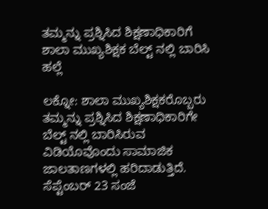ತಮ್ಮನ್ನು ಪ್ರಶ್ನಿಸಿದ ಶಿಕ್ಷಣಾಧಿಕಾರಿಗೆ ಶಾಲಾ ಮುಖ್ಯಶಿಕ್ಷಕ ಬೆಲ್ಟ್ ನಲ್ಲಿ ಬಾರಿಸಿ ಹಲ್ಲೆ

ಲಕ್ನೋ: ಶಾಲಾ ಮುಖ್ಯಶಿಕ್ಷಕರೊಬ್ಬರು ತಮ್ಮನ್ನು ಪ್ರಶ್ನಿಸಿದ ಶಿಕ್ಷಣಾಧಿಕಾರಿಗೇ ಬೆಲ್ಟ್ ನಲ್ಲಿ ಬಾರಿಸಿರುವ ವಿಡಿಯೊವೊಂದು ಸಾಮಾಜಿಕ ಜಾಲತಾಣಗಳಲ್ಲಿ ಹರಿದಾಡುತ್ತಿದೆ. ಸೆಪ್ಟೆಂಬರ್‌ 23 ಸಂಜೆ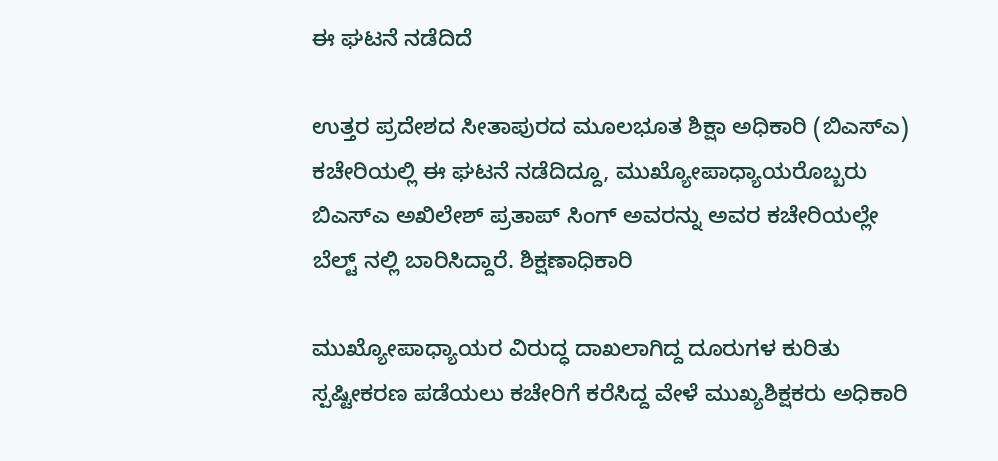ಈ ಘಟನೆ ನಡೆದಿದೆ

ಉತ್ತರ ಪ್ರದೇಶದ ಸೀತಾಪುರದ ಮೂಲಭೂತ ಶಿಕ್ಷಾ ಅಧಿಕಾರಿ (ಬಿಎಸ್ಎ) ಕಚೇರಿಯಲ್ಲಿ ಈ ಘಟನೆ ನಡೆದಿದ್ದೂ, ಮುಖ್ಯೋಪಾಧ್ಯಾಯರೊಬ್ಬರು ಬಿಎಸ್ಎ ಅಖಿಲೇಶ್ ಪ್ರತಾಪ್ ಸಿಂಗ್ ಅವರನ್ನು ಅವರ ಕಚೇರಿಯಲ್ಲೇ ಬೆಲ್ಟ್ ನಲ್ಲಿ ಬಾರಿಸಿದ್ದಾರೆ. ಶಿಕ್ಷಣಾಧಿಕಾರಿ

ಮುಖ್ಯೋಪಾಧ್ಯಾಯರ ವಿರುದ್ಧ ದಾಖಲಾಗಿದ್ದ ದೂರುಗಳ ಕುರಿತು ಸ್ಪಷ್ಟೀಕರಣ ಪಡೆಯಲು ಕಚೇರಿಗೆ ಕರೆಸಿದ್ದ ವೇಳೆ ಮುಖ್ಯಶಿಕ್ಷಕರು ಅಧಿಕಾರಿ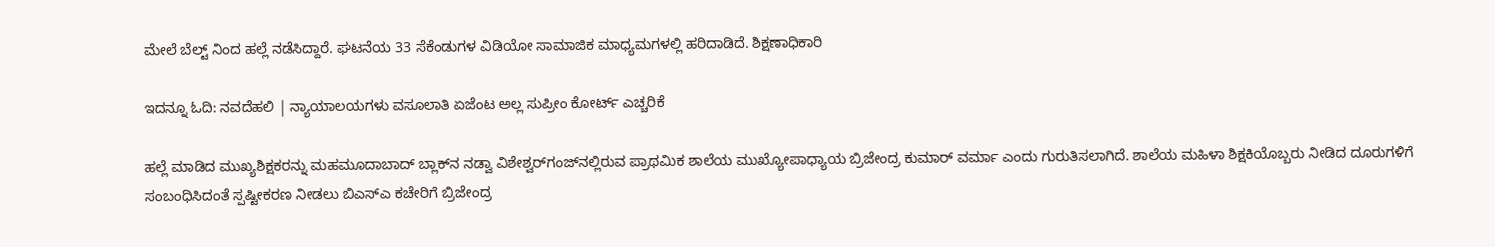ಮೇಲೆ ಬೆಲ್ಟ್ ನಿಂದ ಹಲ್ಲೆ ನಡೆಸಿದ್ದಾರೆ. ಘಟನೆಯ 33 ಸೆಕೆಂಡುಗಳ ವಿಡಿಯೋ ಸಾಮಾಜಿಕ ಮಾಧ್ಯಮಗಳಲ್ಲಿ ಹರಿದಾಡಿದೆ. ಶಿಕ್ಷಣಾಧಿಕಾರಿ

ಇದನ್ನೂ ಓದಿ: ನವದೆಹಲಿ | ನ್ಯಾಯಾಲಯಗಳು ವಸೂಲಾತಿ ಏಜೆಂಟ ಅಲ್ಲ ಸುಪ್ರೀಂ ಕೋರ್ಟ್‌ ಎಚ್ಚರಿಕೆ

ಹಲ್ಲೆ ಮಾಡಿದ ಮುಖ್ಯಶಿಕ್ಷಕರನ್ನು ಮಹಮೂದಾಬಾದ್ ಬ್ಲಾಕ್‌ನ ನಡ್ವಾ ವಿಶೇಶ್ವರ್‌ಗಂಜ್‌ನಲ್ಲಿರುವ ಪ್ರಾಥಮಿಕ ಶಾಲೆಯ ಮುಖ್ಯೋಪಾಧ್ಯಾಯ ಬ್ರಿಜೇಂದ್ರ ಕುಮಾರ್ ವರ್ಮಾ ಎಂದು ಗುರುತಿಸಲಾಗಿದೆ. ಶಾಲೆಯ ಮಹಿಳಾ ಶಿಕ್ಷಕಿಯೊಬ್ಬರು ನೀಡಿದ ದೂರುಗಳಿಗೆ ಸಂಬಂಧಿಸಿದಂತೆ ಸ್ಪಷ್ಟೀಕರಣ ನೀಡಲು ಬಿಎಸ್ಎ ಕಚೇರಿಗೆ ಬ್ರಿಜೇಂದ್ರ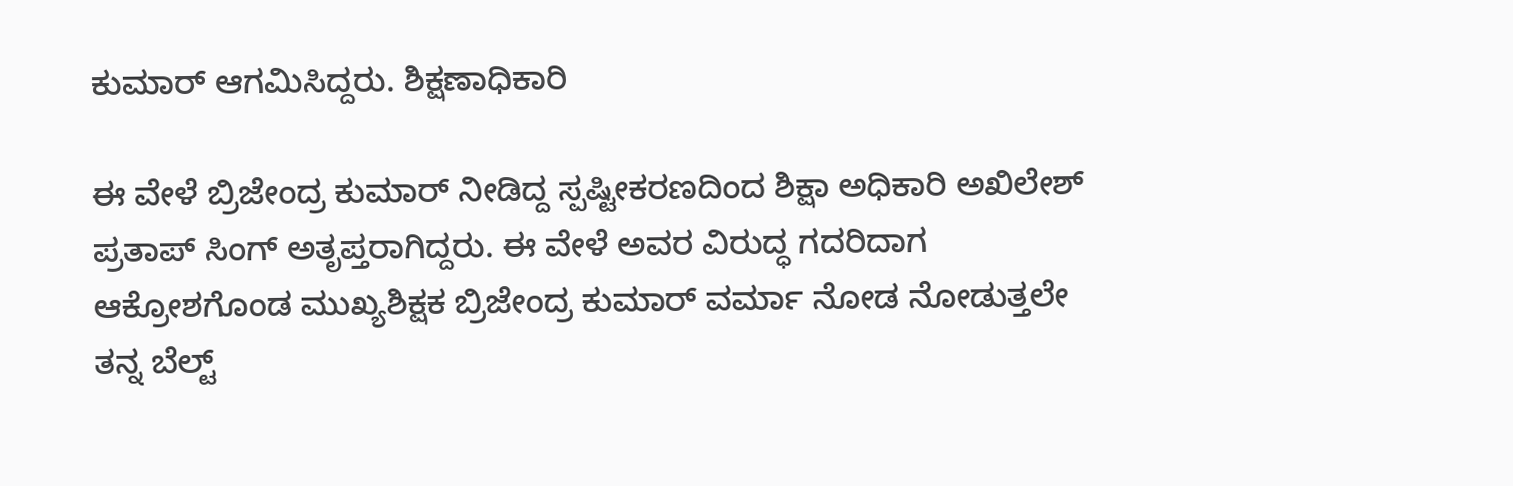ಕುಮಾರ್ ಆಗಮಿಸಿದ್ದರು. ಶಿಕ್ಷಣಾಧಿಕಾರಿ

ಈ ವೇಳೆ ಬ್ರಿಜೇಂದ್ರ ಕುಮಾರ್ ನೀಡಿದ್ದ ಸ್ಪಷ್ಟೀಕರಣದಿಂದ ಶಿಕ್ಷಾ ಅಧಿಕಾರಿ ಅಖಿಲೇಶ್ ಪ್ರತಾಪ್ ಸಿಂಗ್ ಅತೃಪ್ತರಾಗಿದ್ದರು. ಈ ವೇಳೆ ಅವರ ವಿರುದ್ಧ ಗದರಿದಾಗ ಆಕ್ರೋಶಗೊಂಡ ಮುಖ್ಯಶಿಕ್ಷಕ ಬ್ರಿಜೇಂದ್ರ ಕುಮಾರ್ ವರ್ಮಾ ನೋಡ ನೋಡುತ್ತಲೇ ತನ್ನ ಬೆಲ್ಟ್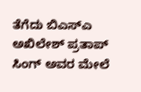ತೆಗೆದು ಬಿಎಸ್ಎ ಅಖಿಲೇಶ್ ಪ್ರತಾಪ್ ಸಿಂಗ್ ಅವರ ಮೇಲೆ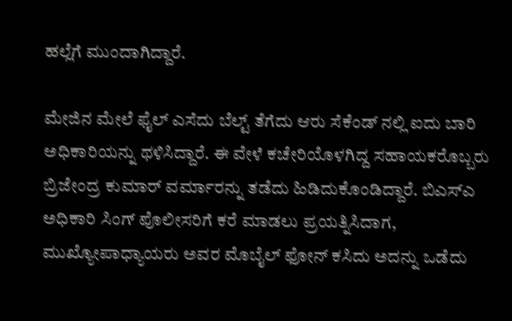ಹಲ್ಲೆಗೆ ಮುಂದಾಗಿದ್ದಾರೆ.

ಮೇಜಿನ ಮೇಲೆ ಫೈಲ್ ಎಸೆದು ಬೆಲ್ಟ್ ತೆಗೆದು ಆರು ಸೆಕೆಂಡ್ ನಲ್ಲಿ ಐದು ಬಾರಿ ಅಧಿಕಾರಿಯನ್ನು ಥಳಿಸಿದ್ದಾರೆ. ಈ ವೇಳೆ ಕಚೇರಿಯೊಳಗಿದ್ದ ಸಹಾಯಕರೊಬ್ಬರು ಬ್ರಿಜೇಂದ್ರ ಕುಮಾರ್ ವರ್ಮಾರನ್ನು ತಡೆದು ಹಿಡಿದುಕೊಂಡಿದ್ದಾರೆ. ಬಿಎಸ್ಎ ಅಧಿಕಾರಿ ಸಿಂಗ್ ಪೊಲೀಸರಿಗೆ ಕರೆ ಮಾಡಲು ಪ್ರಯತ್ನಿಸಿದಾಗ, ಮುಖ್ಯೋಪಾಧ್ಯಾಯರು ಅವರ ಮೊಬೈಲ್ ಫೋನ್ ಕಸಿದು ಅದನ್ನು ಒಡೆದು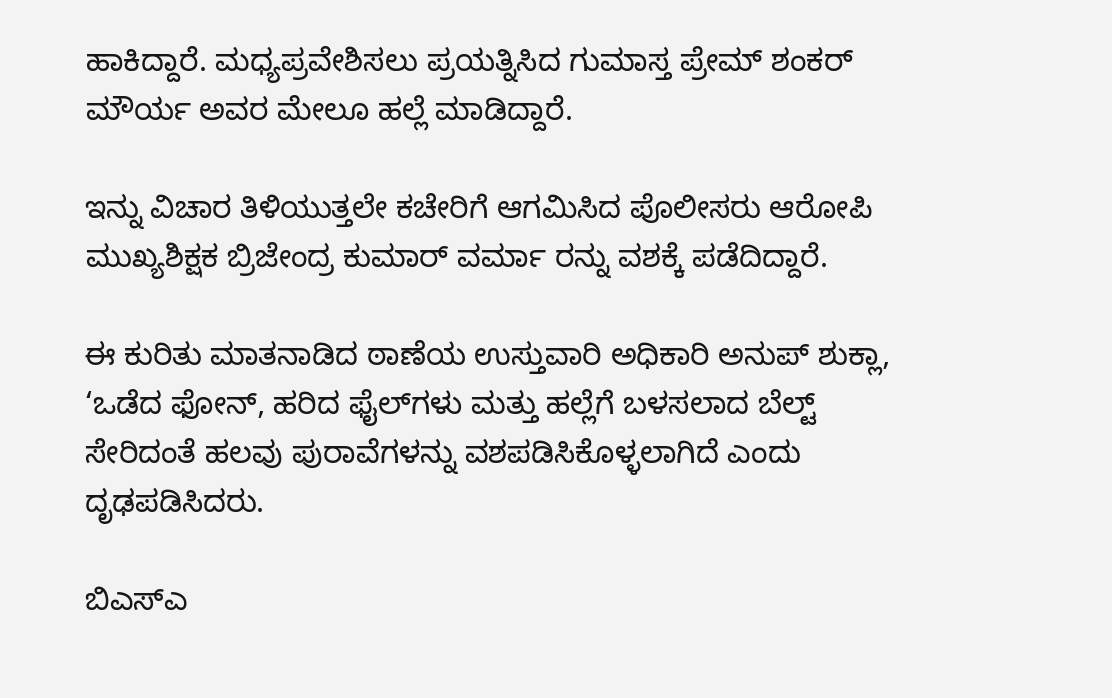ಹಾಕಿದ್ದಾರೆ. ಮಧ್ಯಪ್ರವೇಶಿಸಲು ಪ್ರಯತ್ನಿಸಿದ ಗುಮಾಸ್ತ ಪ್ರೇಮ್ ಶಂಕರ್ ಮೌರ್ಯ ಅವರ ಮೇಲೂ ಹಲ್ಲೆ ಮಾಡಿದ್ದಾರೆ.

ಇನ್ನು ವಿಚಾರ ತಿಳಿಯುತ್ತಲೇ ಕಚೇರಿಗೆ ಆಗಮಿಸಿದ ಪೊಲೀಸರು ಆರೋಪಿ ಮುಖ್ಯಶಿಕ್ಷಕ ಬ್ರಿಜೇಂದ್ರ ಕುಮಾರ್ ವರ್ಮಾ ರನ್ನು ವಶಕ್ಕೆ ಪಡೆದಿದ್ದಾರೆ.

ಈ ಕುರಿತು ಮಾತನಾಡಿದ ಠಾಣೆಯ ಉಸ್ತುವಾರಿ ಅಧಿಕಾರಿ ಅನುಪ್ ಶುಕ್ಲಾ, ‘ಒಡೆದ ಫೋನ್, ಹರಿದ ಫೈಲ್‌ಗಳು ಮತ್ತು ಹಲ್ಲೆಗೆ ಬಳಸಲಾದ ಬೆಲ್ಟ್ ಸೇರಿದಂತೆ ಹಲವು ಪುರಾವೆಗಳನ್ನು ವಶಪಡಿಸಿಕೊಳ್ಳಲಾಗಿದೆ ಎಂದು ದೃಢಪಡಿಸಿದರು.

ಬಿಎಸ್ಎ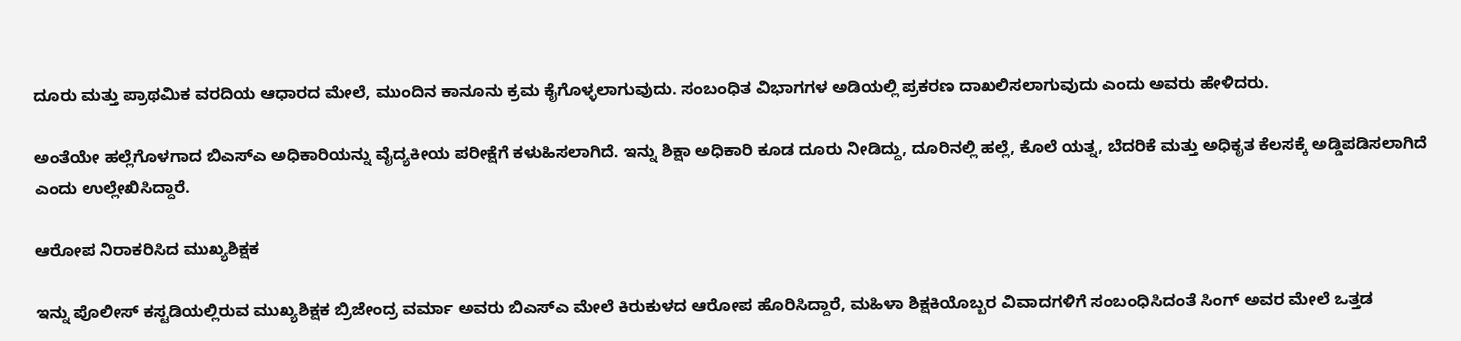ದೂರು ಮತ್ತು ಪ್ರಾಥಮಿಕ ವರದಿಯ ಆಧಾರದ ಮೇಲೆ, ಮುಂದಿನ ಕಾನೂನು ಕ್ರಮ ಕೈಗೊಳ್ಳಲಾಗುವುದು. ಸಂಬಂಧಿತ ವಿಭಾಗಗಳ ಅಡಿಯಲ್ಲಿ ಪ್ರಕರಣ ದಾಖಲಿಸಲಾಗುವುದು ಎಂದು ಅವರು ಹೇಳಿದರು.

ಅಂತೆಯೇ ಹಲ್ಲೆಗೊಳಗಾದ ಬಿಎಸ್ಎ ಅಧಿಕಾರಿಯನ್ನು ವೈದ್ಯಕೀಯ ಪರೀಕ್ಷೆಗೆ ಕಳುಹಿಸಲಾಗಿದೆ. ಇನ್ನು ಶಿಕ್ಷಾ ಅಧಿಕಾರಿ ಕೂಡ ದೂರು ನೀಡಿದ್ದು, ದೂರಿನಲ್ಲಿ ಹಲ್ಲೆ, ಕೊಲೆ ಯತ್ನ, ಬೆದರಿಕೆ ಮತ್ತು ಅಧಿಕೃತ ಕೆಲಸಕ್ಕೆ ಅಡ್ಡಿಪಡಿಸಲಾಗಿದೆ ಎಂದು ಉಲ್ಲೇಖಿಸಿದ್ದಾರೆ.

ಆರೋಪ ನಿರಾಕರಿಸಿದ ಮುಖ್ಯಶಿಕ್ಷಕ

ಇನ್ನು ಪೊಲೀಸ್ ಕಸ್ಟಡಿಯಲ್ಲಿರುವ ಮುಖ್ಯಶಿಕ್ಷಕ ಬ್ರಿಜೇಂದ್ರ ವರ್ಮಾ ಅವರು ಬಿಎಸ್ಎ ಮೇಲೆ ಕಿರುಕುಳದ ಆರೋಪ ಹೊರಿಸಿದ್ದಾರೆ, ಮಹಿಳಾ ಶಿಕ್ಷಕಿಯೊಬ್ಬರ ವಿವಾದಗಳಿಗೆ ಸಂಬಂಧಿಸಿದಂತೆ ಸಿಂಗ್ ಅವರ ಮೇಲೆ ಒತ್ತಡ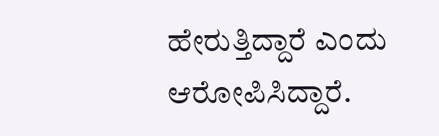ಹೇರುತ್ತಿದ್ದಾರೆ ಎಂದು ಆರೋಪಿಸಿದ್ದಾರೆ.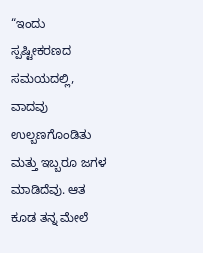“ಇಂದು ಸ್ಪಷ್ಟೀಕರಣದ ಸಮಯದಲ್ಲಿ, ವಾದವು ಉಲ್ಬಣಗೊಂಡಿತು ಮತ್ತು ಇಬ್ಬರೂ ಜಗಳ ಮಾಡಿದೆವು. ಆತ ಕೂಡ ತನ್ನ ಮೇಲೆ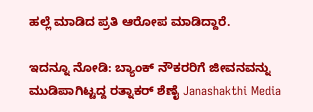ಹಲ್ಲೆ ಮಾಡಿದ ಪ್ರತಿ ಆರೋಪ ಮಾಡಿದ್ದಾರೆ.

ಇದನ್ನೂ ನೋಡಿ: ಬ್ಯಾಂಕ್ ನೌಕರರಿಗೆ ಜೀವನವನ್ನು ಮುಡಿಪಾಗಿಟ್ಟದ್ದ ರತ್ನಾಕರ್ ಶೆಣೈ Janashakthi Media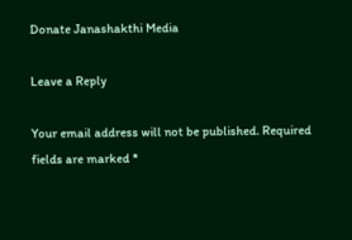Donate Janashakthi Media

Leave a Reply

Your email address will not be published. Required fields are marked *